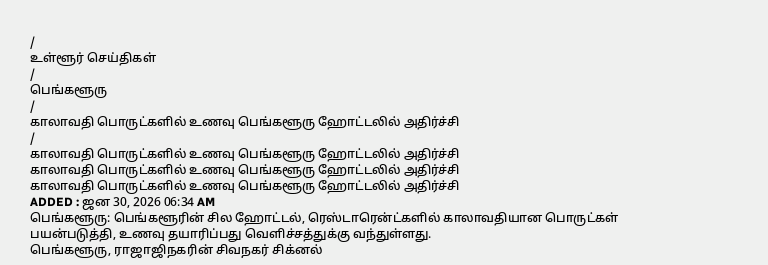/
உள்ளூர் செய்திகள்
/
பெங்களூரு
/
காலாவதி பொருட்களில் உணவு பெங்களூரு ஹோட்டலில் அதிர்ச்சி
/
காலாவதி பொருட்களில் உணவு பெங்களூரு ஹோட்டலில் அதிர்ச்சி
காலாவதி பொருட்களில் உணவு பெங்களூரு ஹோட்டலில் அதிர்ச்சி
காலாவதி பொருட்களில் உணவு பெங்களூரு ஹோட்டலில் அதிர்ச்சி
ADDED : ஜன 30, 2026 06:34 AM
பெங்களூரு: பெங்களூரின் சில ஹோட்டல், ரெஸ்டாரென்ட்களில் காலாவதியான பொருட்கள் பயன்படுத்தி, உணவு தயாரிப்பது வெளிச்சத்துக்கு வந்துள்ளது.
பெங்களூரு, ராஜாஜிநகரின் சிவநகர் சிக்னல்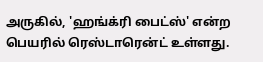அருகில், 'ஹங்க்ரி பைட்ஸ்' என்ற பெயரில் ரெஸ்டாரென்ட் உள்ளது.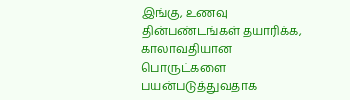இங்கு, உணவு தின்பண்டங்கள் தயாரிக்க, காலாவதியான பொருட்களை பயன்படுத்துவதாக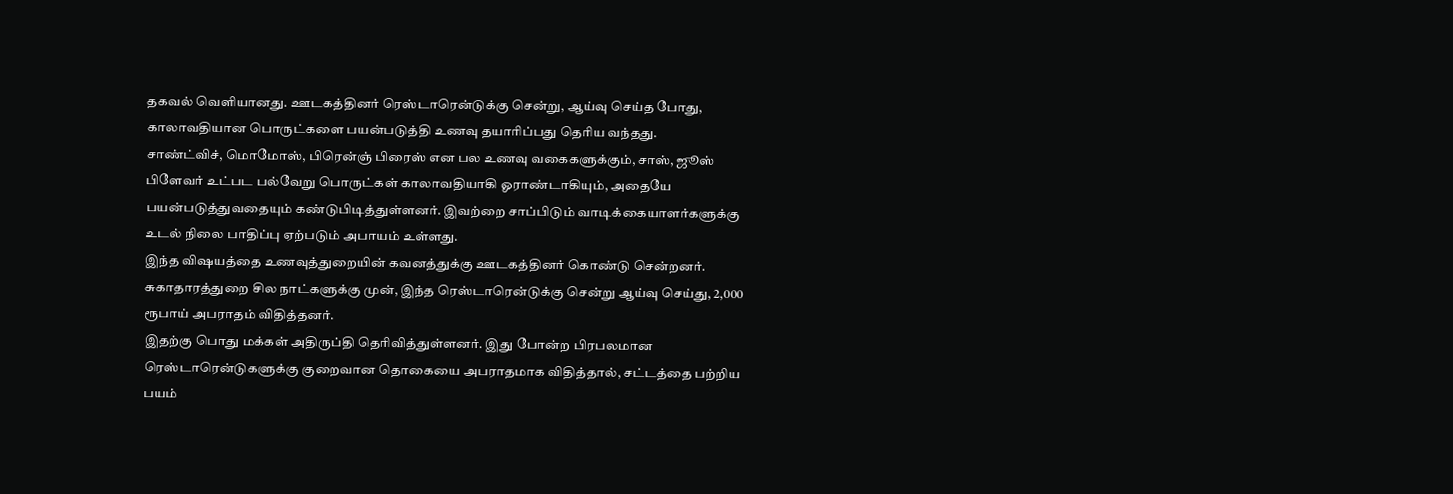தகவல் வெளியானது. ஊடகத்தினர் ரெஸ்டாரென்டுக்கு சென்று, ஆய்வு செய்த போது, காலாவதியான பொருட்களை பயன்படுத்தி உணவு தயாரிப்பது தெரிய வந்தது.
சாண்ட்விச், மொமோஸ், பிரென்ஞ் பிரைஸ் என பல உணவு வகைகளுக்கும், சாஸ், ஜூஸ் பிளேவர் உட்பட பல்வேறு பொருட்கள் காலாவதியாகி ஓராண்டாகியும், அதையே பயன்படுத்துவதையும் கண்டுபிடித்துள்ளனர். இவற்றை சாப்பிடும் வாடிக்கையாளர்களுக்கு உடல் நிலை பாதிப்பு ஏற்படும் அபாயம் உள்ளது.
இந்த விஷயத்தை உணவுத்துறையின் கவனத்துக்கு ஊடகத்தினர் கொண்டு சென்றனர். சுகாதாரத்துறை சில நாட்களுக்கு முன், இந்த ரெஸ்டாரென்டுக்கு சென்று ஆய்வு செய்து, 2,000 ரூபாய் அபராதம் விதித்தனர்.
இதற்கு பொது மக்கள் அதிருப்தி தெரிவித்துள்ளனர். இது போன்ற பிரபலமான ரெஸ்டாரென்டுகளுக்கு குறைவான தொகையை அபராதமாக விதித்தால், சட்டத்தை பற்றிய பயம்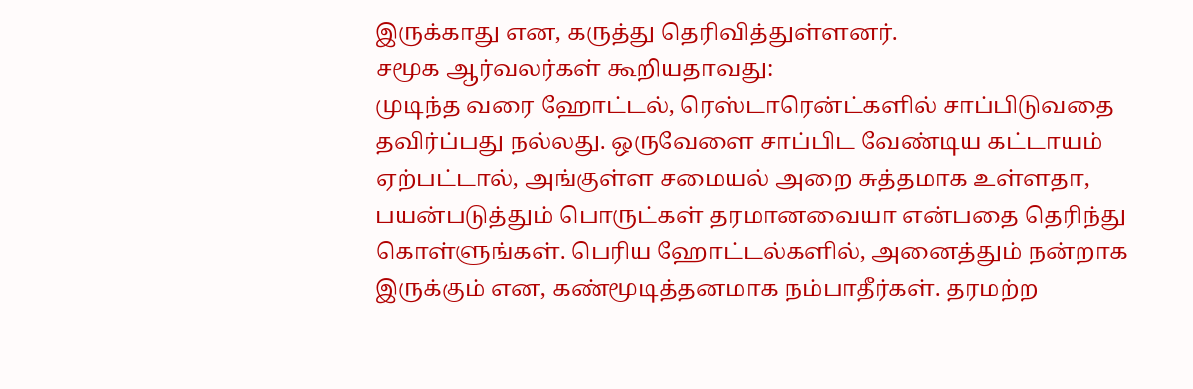இருக்காது என, கருத்து தெரிவித்துள்ளனர்.
சமூக ஆர்வலர்கள் கூறியதாவது:
முடிந்த வரை ஹோட்டல், ரெஸ்டாரென்ட்களில் சாப்பிடுவதை தவிர்ப்பது நல்லது. ஒருவேளை சாப்பிட வேண்டிய கட்டாயம் ஏற்பட்டால், அங்குள்ள சமையல் அறை சுத்தமாக உள்ளதா, பயன்படுத்தும் பொருட்கள் தரமானவையா என்பதை தெரிந்து கொள்ளுங்கள். பெரிய ஹோட்டல்களில், அனைத்தும் நன்றாக இருக்கும் என, கண்மூடித்தனமாக நம்பாதீர்கள். தரமற்ற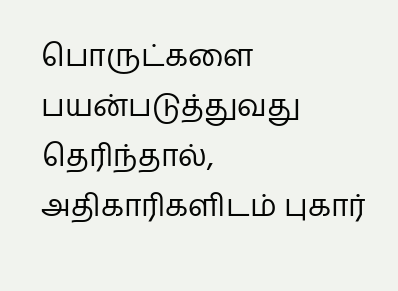பொருட்களை பயன்படுத்துவது தெரிந்தால், அதிகாரிகளிடம் புகார்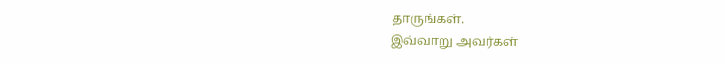தாருங்கள்.
இவ்வாறு அவர்கள்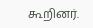கூறினர்.